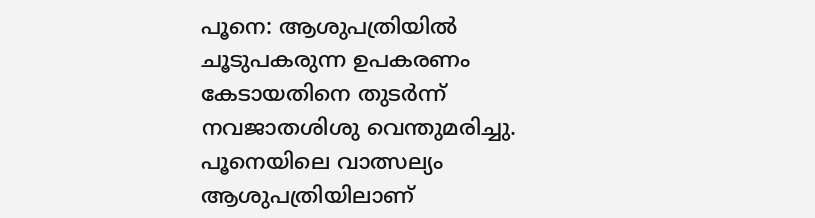പൂനെ: ആശുപത്രിയില്‍ ചൂടുപകരുന്ന ഉപകരണം കേടായതിനെ തുടര്‍ന്ന് നവജാതശിശു വെന്തുമരിച്ചു. പൂനെയിലെ വാത്സല്യം ആശുപത്രിയിലാണ്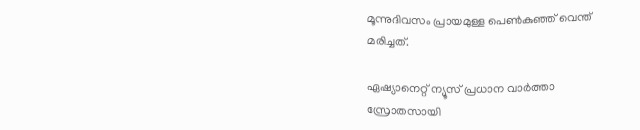മൂന്നുദിവസം പ്രായമുള്ള പെണ്‍കുഞ്ഞ് വെന്ത് മരിച്ചത്.

ഏഷ്യാനെറ്റ് ന്യൂസ് പ്രധാന വാർത്താ സ്രോതസായി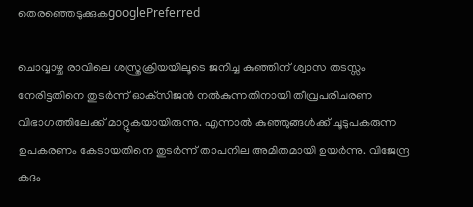തെരഞ്ഞെടുക്കുകgooglePreferred

ചൊവ്വാഴ്ച രാവിലെ ശസ്ത്രക്രിയയിലൂടെ ജനിച്ച കുഞ്ഞിന് ശ്വാസ തടസ്സം നേരിട്ടതിനെ തുടര്‍ന്ന് ഓക്‌സിജന്‍ നല്‍കുന്നതിനായി തീവ്രപരിചരണ വിഭാഗത്തിലേക്ക് മാറ്റുകയായിരുന്നു. എന്നാല്‍ കുഞ്ഞുങ്ങള്‍ക്ക് ചൂടുപകരുന്ന ഉപകരണം കേടായതിനെ തുടര്‍ന്ന് താപനില അമിതമായി ഉയര്‍ന്നു. വിജേന്ദ്ര കദം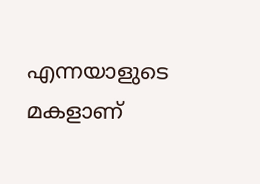എന്നയാളുടെ മകളാണ്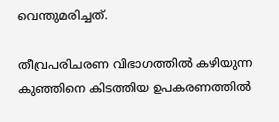വെന്തുമരിച്ചത്.

തീവ്രപരിചരണ വിഭാഗത്തില്‍ കഴിയുന്ന കുഞ്ഞിനെ കിടത്തിയ ഉപകരണത്തില്‍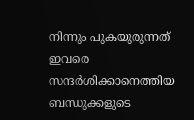നിന്നും പുകയുരുന്നത് ഇവരെ സന്ദര്‍ശിക്കാനെത്തിയ ബന്ധുക്കളുടെ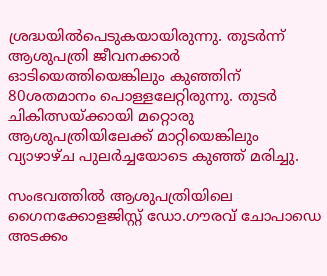ശ്രദ്ധയില്‍പെടുകയായിരുന്നു. തുടര്‍ന്ന് ആശുപത്രി ജീവനക്കാര്‍ ഓടിയെത്തിയെങ്കിലും കുഞ്ഞിന് 80ശതമാനം പൊള്ളലേറ്റിരുന്നു. തുടര്‍ ചികിത്സയ്ക്കായി മറ്റൊരു ആശുപത്രിയിലേക്ക് മാറ്റിയെങ്കിലും വ്യാഴാഴ്ച പുലര്‍ച്ചയോടെ കുഞ്ഞ് മരിച്ചു.

സംഭവത്തില്‍ ആശുപത്രിയിലെ ഗൈനക്കോളജിസ്റ്റ് ഡോ.ഗൗരവ് ചോപാഡെ അടക്കം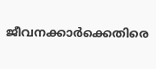ജീവനക്കാര്‍ക്കെതിരെ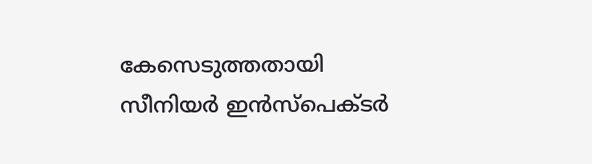കേസെടുത്തതായി സീനിയര്‍ ഇന്‍സ്‌പെക്ടര്‍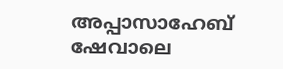അപ്പാസാഹേബ് ഷേവാലെ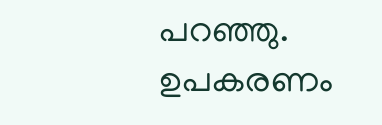പറഞ്ഞു. ഉപകരണം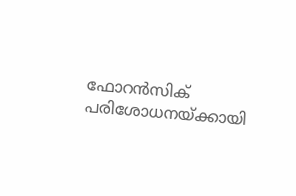ഫോറന്‍സിക് പരിശോധനയ്ക്കായി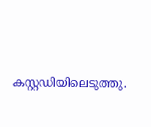കസ്റ്റഡിയിലെടുത്തു.